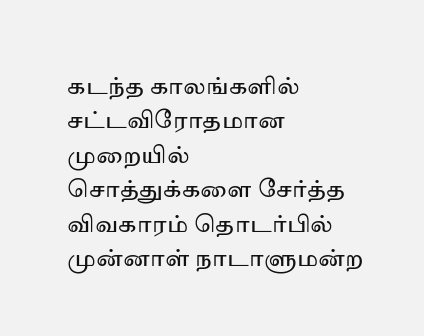கடந்த காலங்களில் சட்டவிரோதமான முறையில் சொத்துக்களை சேர்த்த விவகாரம் தொடர்பில் முன்னாள் நாடாளுமன்ற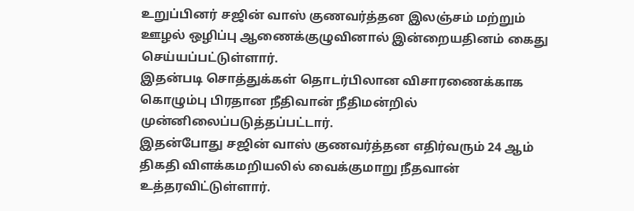உறுப்பினர் சஜின் வாஸ் குணவர்த்தன இலஞ்சம் மற்றும் ஊழல் ஒழிப்பு ஆணைக்குழுவினால் இன்றையதினம் கைது செய்யப்பட்டுள்ளார்.
இதன்படி சொத்துக்கள் தொடர்பிலான விசாரணைக்காக கொழும்பு பிரதான நீதிவான் நீதிமன்றில் முன்னிலைப்படுத்தப்பட்டார்.
இதன்போது சஜின் வாஸ் குணவர்த்தன எதிர்வரும் 24 ஆம் திகதி விளக்கமறியலில் வைக்குமாறு நீதவான் உத்தரவிட்டுள்ளார்.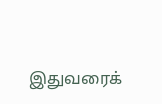இதுவரைக்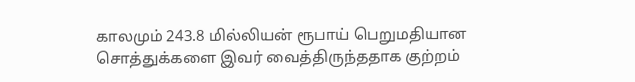காலமும் 243.8 மில்லியன் ரூபாய் பெறுமதியான சொத்துக்களை இவர் வைத்திருந்ததாக குற்றம்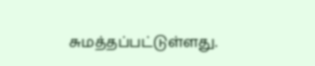சுமத்தப்பட்டுள்ளது.